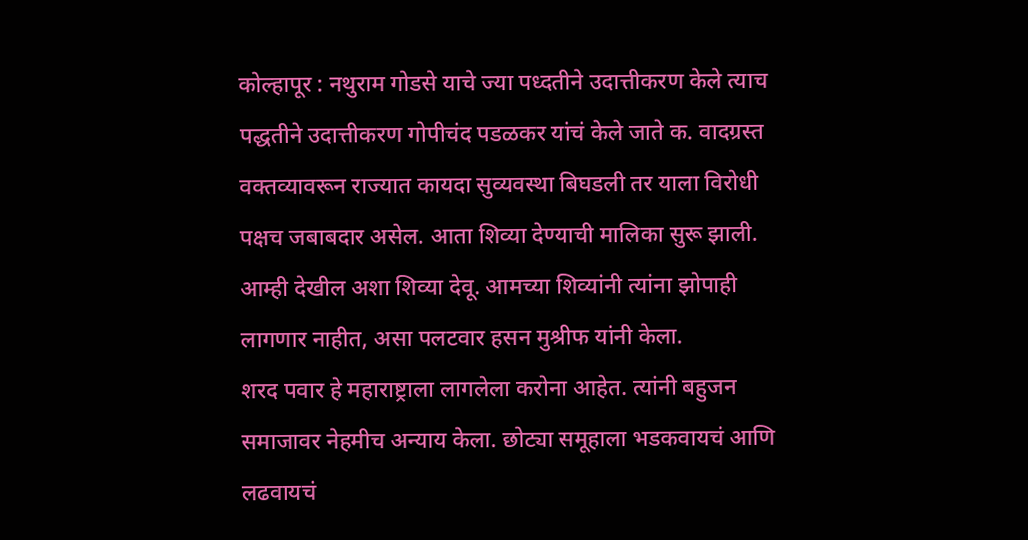कोल्हापूर : नथुराम गोडसे याचे ज्या पध्दतीने उदात्तीकरण केले त्याच पद्धतीने उदात्तीकरण गोपीचंद पडळकर यांचं केले जाते क. वादग्रस्त वक्तव्यावरून राज्यात कायदा सुव्यवस्था बिघडली तर याला विरोधी पक्षच जबाबदार असेल. आता शिव्या देण्याची मालिका सुरू झाली. आम्ही देखील अशा शिव्या देवू. आमच्या शिव्यांनी त्यांना झोपाही लागणार नाहीत, असा पलटवार हसन मुश्रीफ यांनी केला.
शरद पवार हे महाराष्ट्राला लागलेला करोना आहेत. त्यांनी बहुजन समाजावर नेहमीच अन्याय केला. छोट्या समूहाला भडकवायचं आणि लढवायचं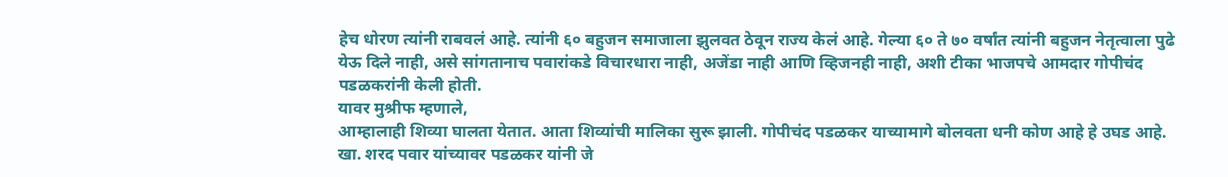हेच धोरण त्यांनी राबवलं आहे. त्यांनी ६० बहुजन समाजाला झुलवत ठेवून राज्य केलं आहे. गेल्या ६० ते ७० वर्षांत त्यांनी बहुजन नेतृत्वाला पुढे येऊ दिले नाही, असे सांगतानाच पवारांकडे विचारधारा नाही, अजेंडा नाही आणि व्हिजनही नाही, अशी टीका भाजपचे आमदार गोपीचंद पडळकरांनी केली होती.
यावर मुश्रीफ म्हणाले,
आम्हालाही शिव्या घालता येतात. आता शिव्यांची मालिका सुरू झाली. गोपीचंद पडळकर याच्यामागे बोलवता धनी कोण आहे हे उघड आहे. खा. शरद पवार यांच्यावर पडळकर यांनी जे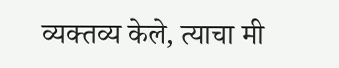व्यक्तव्य केले, त्याचा मी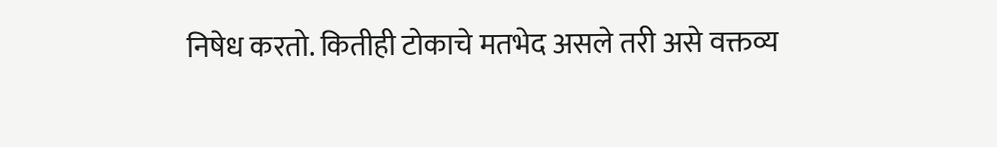निषेध करतो. कितीही टोकाचे मतभेद असले तरी असे वक्तव्य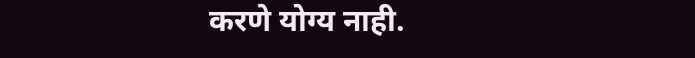करणे योग्य नाही.